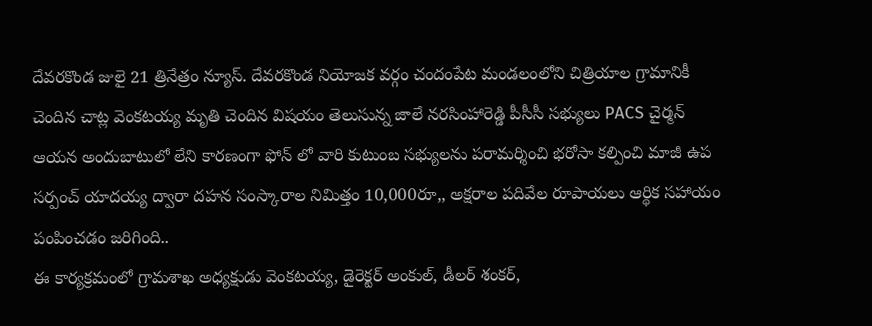దేవరకొండ జులై 21 త్రినేత్రం న్యూస్. దేవరకొండ నియోజక వర్గం చందంపేట మండలంలోని చిత్రియాల గ్రామానికీ చెందిన చాట్ల వెంకటయ్య మృతి చెందిన విషయం తెలుసున్న జాలే నరసింహారెడ్డి పీసీసీ సభ్యులు PACS చైర్మన్ ఆయన అందుబాటులో లేని కారణంగా ఫోన్ లో వారి కుటుంబ సభ్యులను పరామర్శించి భరోసా కల్పించి మాజీ ఉప సర్పంచ్ యాదయ్య ద్వారా దహన సంస్కారాల నిమిత్తం 10,000రూ,, అక్షరాల పదివేల రూపాయలు ఆర్థిక సహాయం పంపించడం జరిగింది..
ఈ కార్యక్రమంలో గ్రామశాఖ అధ్యక్షుడు వెంకటయ్య, డైరెక్టర్ అంకుల్, డీలర్ శంకర్,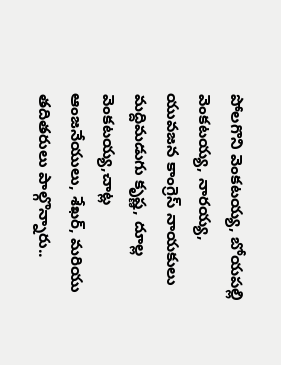పోలగొని వెంకటయ్య, బోయపల్లి వెంకటయ్య, నారయ్య, యువజన కాంగ్రెస్ నాయకులు మద్దిమడుగు కృష్ణ, దూల్ల వెంకటయ్య,చాట్ల ఆంజనేయులు, శేఖర్, మరియు తదితరులు పాల్గొన్నారు..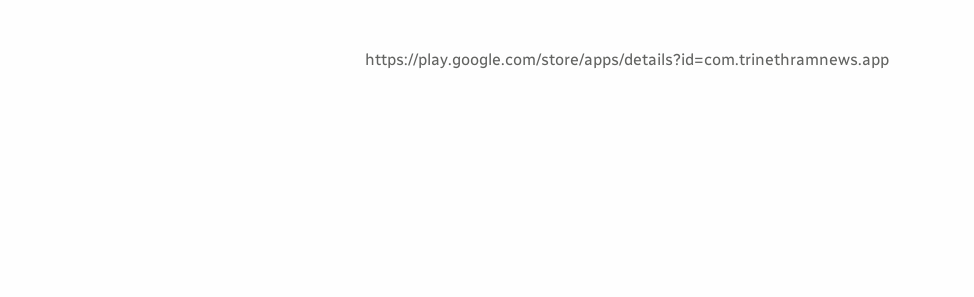https://play.google.com/store/apps/details?id=com.trinethramnews.app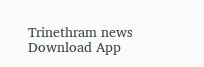Trinethram news
Download App